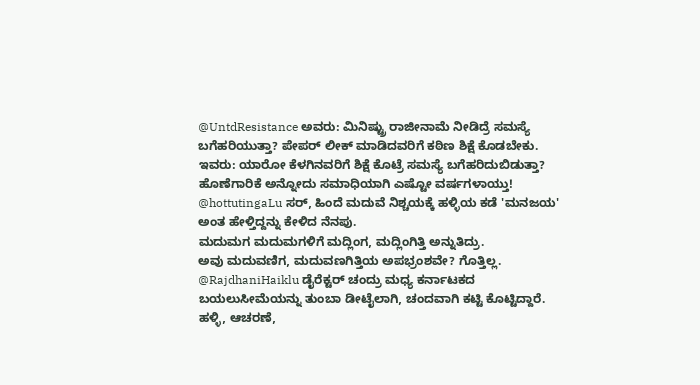@UntdResistance ಅವರು: ಮಿನಿಷ್ಟ್ರು ರಾಜೀನಾಮೆ ನೀಡಿದ್ರೆ ಸಮಸ್ಯೆ ಬಗೆಹರಿಯುತ್ತಾ? ಪೇಪರ್ ಲೀಕ್ ಮಾಡಿದವರಿಗೆ ಕಠಿಣ ಶಿಕ್ಷೆ ಕೊಡಬೇಕು.
ಇವರು: ಯಾರೋ ಕೆಳಗಿನವರಿಗೆ ಶಿಕ್ಷೆ ಕೊಟ್ರೆ ಸಮಸ್ಯೆ ಬಗೆಹರಿದುಬಿಡುತ್ತಾ?
ಹೊಣೆಗಾರಿಕೆ ಅನ್ನೋದು ಸಮಾಧಿಯಾಗಿ ಎಷ್ಟೋ ವರ್ಷಗಳಾಯ್ತು!
@hottutingaLu ಸರ್, ಹಿಂದೆ ಮದುವೆ ನಿಶ್ಚಯಕ್ಕೆ ಹಳ್ಳಿಯ ಕಡೆ 'ಮನಜಯ' ಅಂತ ಹೇಳ್ತಿದ್ದನ್ನು ಕೇಳಿದ ನೆನಪು.
ಮದುಮಗ ಮದುಮಗಳಿಗೆ ಮದ್ಲಿಂಗ, ಮದ್ಲಿಂಗಿತ್ತಿ ಅನ್ನುತಿದ್ರು.
ಅವು ಮದುವಣಿಗ, ಮದುವಣಗಿತ್ತಿಯ ಅಪಭ್ರಂಶವೇ? ಗೊತ್ತಿಲ್ಲ.
@RajdhaniHaiklu ಡೈರೆಕ್ಟರ್ ಚಂದ್ರು ಮಧ್ಯ ಕರ್ನಾಟಕದ ಬಯಲುಸೀಮೆಯನ್ನು ತುಂಬಾ ಡೀಟೈಲಾಗಿ, ಚಂದವಾಗಿ ಕಟ್ಟಿ ಕೊಟ್ಟಿದ್ದಾರೆ.
ಹಳ್ಳಿ, ಆಚರಣೆ,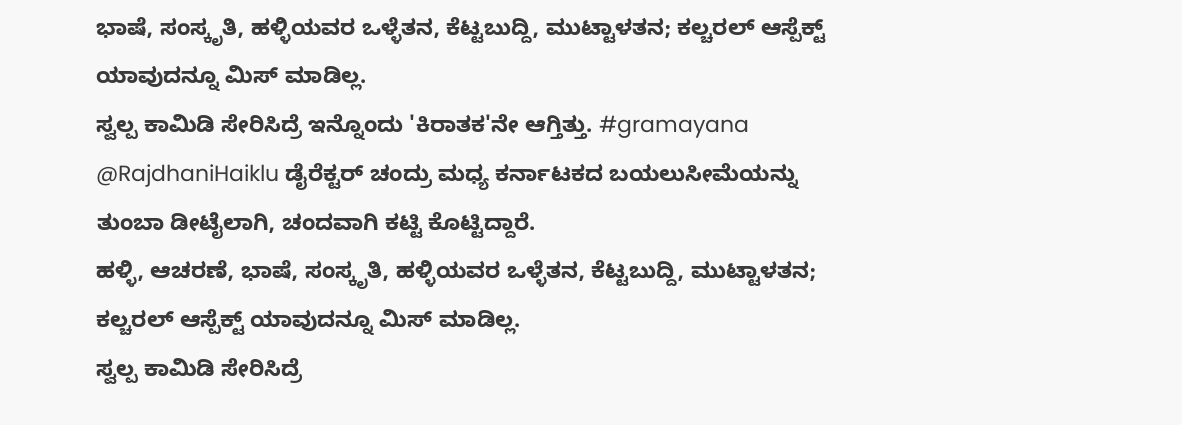ಭಾಷೆ, ಸಂಸ್ಕೃತಿ, ಹಳ್ಳಿಯವರ ಒಳ್ಳೆತನ, ಕೆಟ್ಟಬುದ್ದಿ, ಮುಟ್ಟಾಳತನ; ಕಲ್ಚರಲ್ ಆಸ್ಪೆಕ್ಟ್ ಯಾವುದನ್ನೂ ಮಿಸ್ ಮಾಡಿಲ್ಲ.
ಸ್ವಲ್ಪ ಕಾಮಿಡಿ ಸೇರಿಸಿದ್ರೆ ಇನ್ನೊಂದು 'ಕಿರಾತಕ'ನೇ ಆಗ್ತಿತ್ತು. #gramayana
@RajdhaniHaiklu ಡೈರೆಕ್ಟರ್ ಚಂದ್ರು ಮಧ್ಯ ಕರ್ನಾಟಕದ ಬಯಲುಸೀಮೆಯನ್ನು ತುಂಬಾ ಡೀಟೈಲಾಗಿ, ಚಂದವಾಗಿ ಕಟ್ಟಿ ಕೊಟ್ಟಿದ್ದಾರೆ.
ಹಳ್ಳಿ, ಆಚರಣೆ, ಭಾಷೆ, ಸಂಸ್ಕೃತಿ, ಹಳ್ಳಿಯವರ ಒಳ್ಳೆತನ, ಕೆಟ್ಟಬುದ್ದಿ, ಮುಟ್ಟಾಳತನ; ಕಲ್ಚರಲ್ ಆಸ್ಪೆಕ್ಟ್ ಯಾವುದನ್ನೂ ಮಿಸ್ ಮಾಡಿಲ್ಲ.
ಸ್ವಲ್ಪ ಕಾಮಿಡಿ ಸೇರಿಸಿದ್ರೆ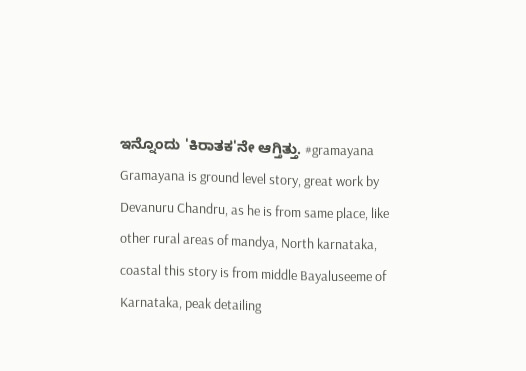ಇನ್ನೊಂದು 'ಕಿರಾತಕ'ನೇ ಆಗ್ತಿತ್ತು. #gramayana
Gramayana is ground level story, great work by Devanuru Chandru, as he is from same place, like other rural areas of mandya, North karnataka, coastal this story is from middle Bayaluseeme of Karnataka, peak detailing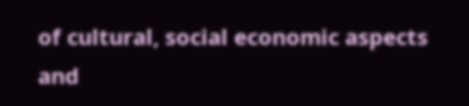of cultural, social economic aspects and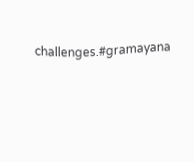challenges.#gramayana